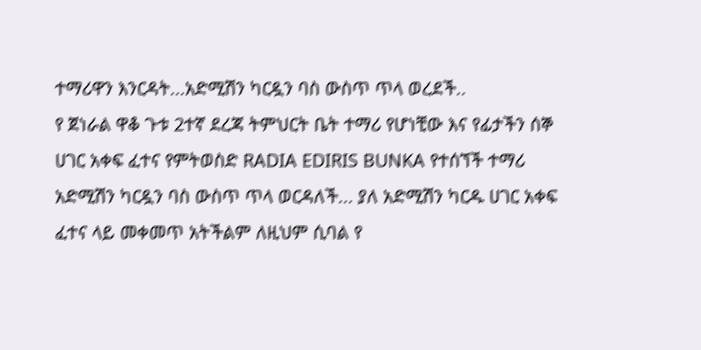ተማሪዋን እንርዳት...አድሚሽን ካርዷን ባስ ውስጥ ጥላ ወረደች..
የ ጀነራል ዋቆ ጉቱ 2ተኛ ደረጃ ትምህርት ቤት ተማሪ የሆነቺው እና የፊታችን ሰኞ ሀገር አቀፍ ፈተና የምትወስድ RADIA EDIRIS BUNKA የተሰኘች ተማሪ አድሚሽን ካርዷን ባስ ውስጥ ጥላ ወርዳለች... ያለ አድሚሽን ካርዱ ሀገር አቀፍ ፈተና ላይ መቀመጥ አትችልም ለዚህም ሲባል የ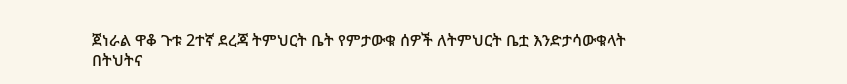ጀነራል ዋቆ ጉቱ 2ተኛ ደረጃ ትምህርት ቤት የምታውቁ ሰዎች ለትምህርት ቤቷ እንድታሳውቁላት በትህትና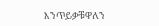እንጥይቃቹዋለን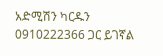አድሚሽን ካርዱን 0910222366 ጋር ይገኛል